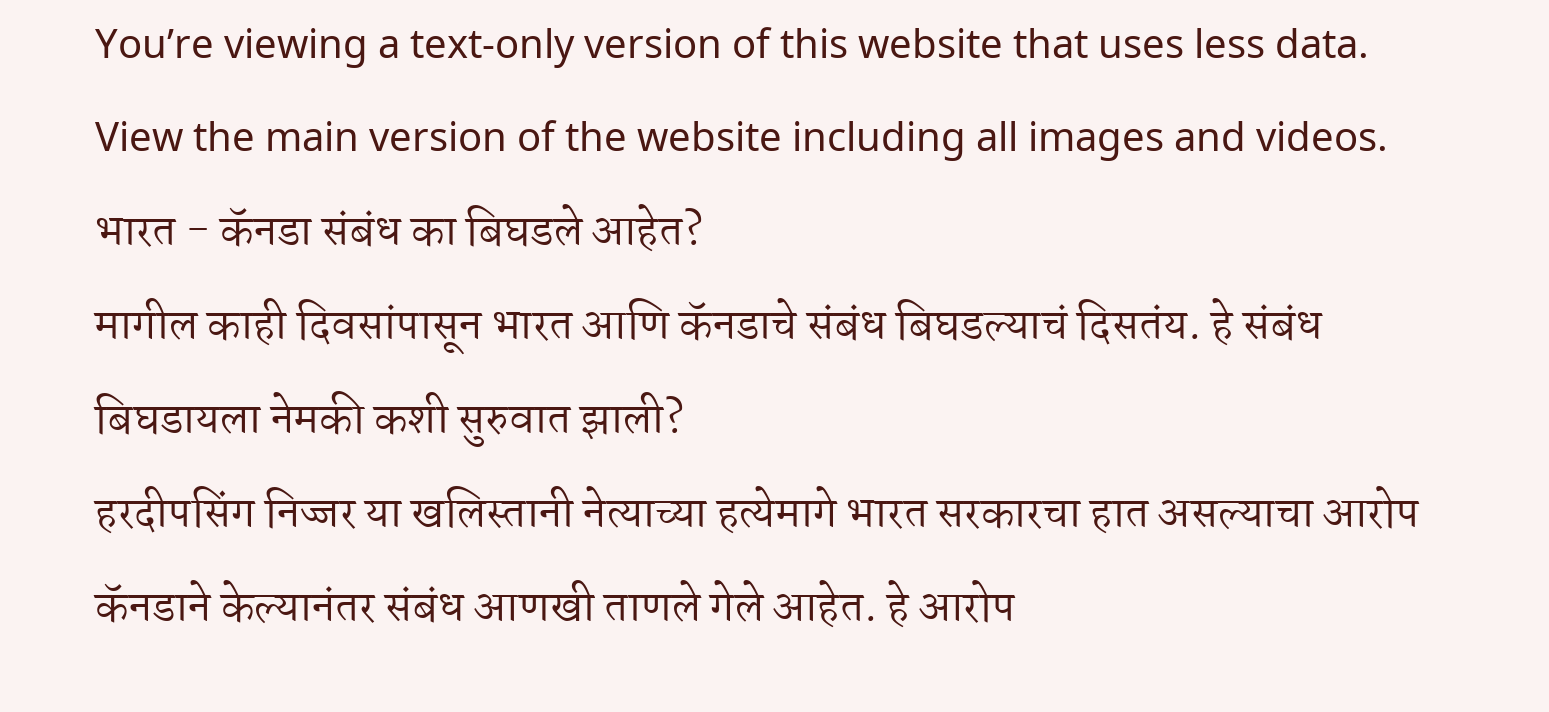You’re viewing a text-only version of this website that uses less data. View the main version of the website including all images and videos.
भारत - कॅनडा संबंध का बिघडले आहेत?
मागील काही दिवसांपासून भारत आणि कॅनडाचे संबंध बिघडल्याचं दिसतंय. हे संबंध बिघडायला नेमकी कशी सुरुवात झाली?
हरदीपसिंग निज्जर या खलिस्तानी नेत्याच्या हत्येमागे भारत सरकारचा हात असल्याचा आरोप कॅनडाने केल्यानंतर संबंध आणखी ताणले गेले आहेत. हे आरोप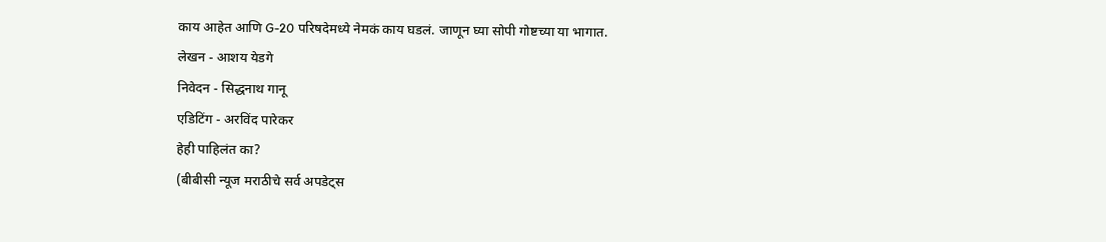काय आहेत आणि G-20 परिषदेमध्ये नेमकं काय घडलं. जाणून घ्या सोपी गोष्टच्या या भागात.
लेखन - आशय येडगे
निवेदन - सिद्धनाथ गानू
एडिटिंग - अरविंद पारेकर
हेही पाहिलंत का?
(बीबीसी न्यूज मराठीचे सर्व अपडेट्स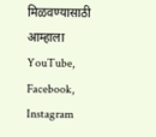मिळवण्यासाठी आम्हाला YouTube, Facebook, Instagram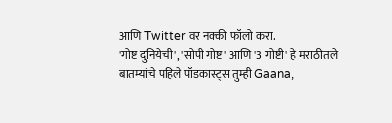आणि Twitter वर नक्की फॉलो करा.
'गोष्ट दुनियेची', 'सोपी गोष्ट' आणि '3 गोष्टी' हे मराठीतले बातम्यांचे पहिले पॉडकास्ट्स तुम्ही Gaana,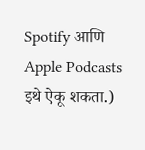Spotify आणि Apple Podcasts इथे ऐकू शकता.)